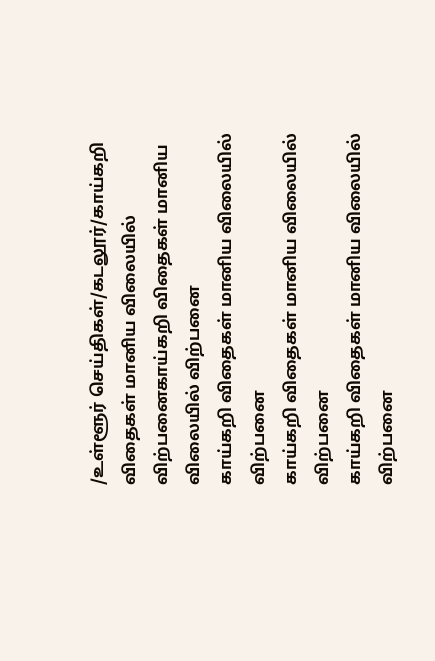/உள்ளூர் செய்திகள்/கடலூர்/காய்கறி விதைகள் மானிய விலையில் விற்பனைகாய்கறி விதைகள் மானிய விலையில் விற்பனை
காய்கறி விதைகள் மானிய விலையில் விற்பனை
காய்கறி விதைகள் மானிய விலையில் விற்பனை
காய்கறி விதைகள் மானிய விலையில் விற்பனை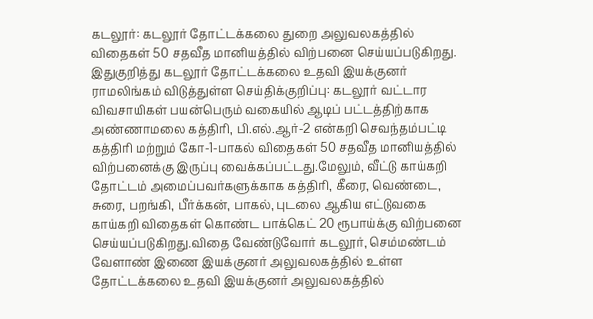கடலூர்: கடலூர் தோட்டக்கலை துறை அலுவலகத்தில் விதைகள் 50 சதவீத மானியத்தில் விற்பனை செய்யப்படுகிறது.
இதுகுறித்து கடலூர் தோட்டக்கலை உதவி இயக்குனர் ராமலிங்கம் விடுத்துள்ள செய்திக்குறிப்பு: கடலூர் வட்டார விவசாயிகள் பயன்பெரும் வகையில் ஆடிப் பட்டத்திற்காக அண்ணாமலை கத்திரி, பி.எல்.ஆர்-2 என்கறி செவந்தம்பட்டி கத்திரி மற்றும் கோ-1-பாகல் விதைகள் 50 சதவீத மானியத்தில் விற்பனைக்கு இருப்பு வைக்கப்பட்டது.மேலும், வீட்டு காய்கறி தோட்டம் அமைப்பவர்களுக்காக கத்திரி, கீரை, வெண்டை, சுரை, பறங்கி, பீர்க்கன், பாகல், புடலை ஆகிய எட்டுவகை காய்கறி விதைகள் கொண்ட பாக்கெட் 20 ரூபாய்க்கு விற்பனை செய்யப்படுகிறது.விதை வேண்டுவோர் கடலூர், செம்மண்டம் வேளாண் இணை இயக்குனர் அலுவலகத்தில் உள்ள தோட்டக்கலை உதவி இயக்குனர் அலுவலகத்தில்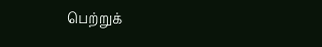பெற்றுக்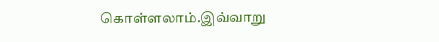கொள்ளலாம்.இவ்வாறு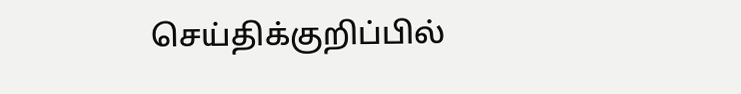செய்திக்குறிப்பில்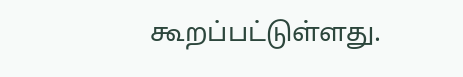கூறப்பட்டுள்ளது.